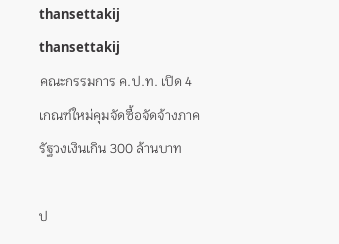thansettakij
thansettakij
คณะกรรมการ ค.ป.ท. เปิด 4 เกณฑ์ใหม่คุมจัดซื้อจัดจ้างภาครัฐวงเงินเกิน 300 ล้านบาท

ป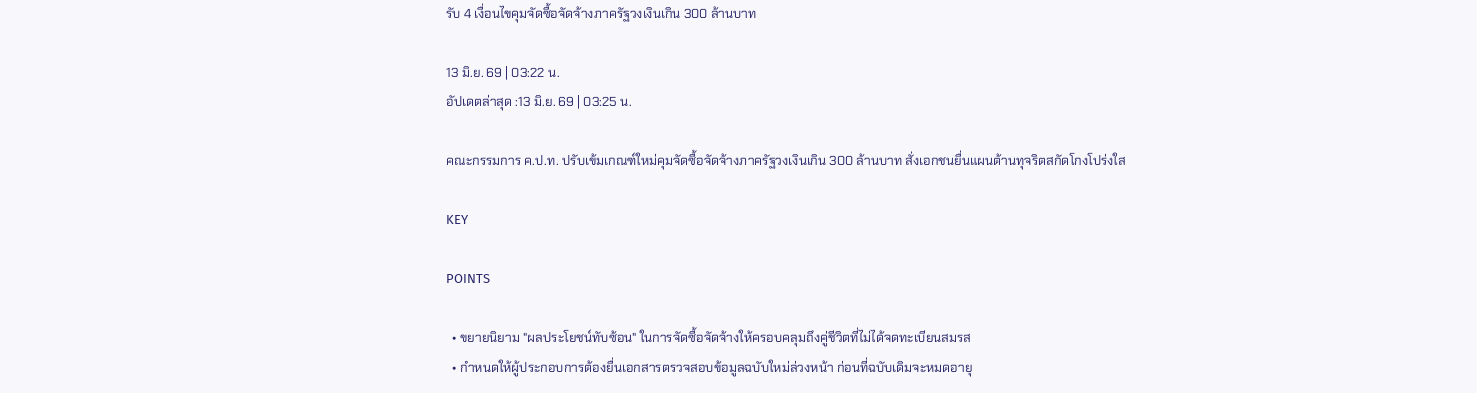รับ 4 เงื่อนไขคุมจัดซื้อจัดจ้างภาครัฐวงเงินเกิน 300 ล้านบาท

13 มิ.ย. 69 | 03:22 น.
อัปเดตล่าสุด :13 มิ.ย. 69 | 03:25 น.

คณะกรรมการ ค.ป.ท. ปรับเข้มเกณฑ์ใหม่คุมจัดซื้อจัดจ้างภาครัฐวงเงินเกิน 300 ล้านบาท สั่งเอกชนยื่นแผนต้านทุจริตสกัดโกงโปร่งใส

KEY

POINTS

  • ขยายนิยาม "ผลประโยชน์ทับซ้อน" ในการจัดซื้อจัดจ้างให้ครอบคลุมถึงคู่ชีวิตที่ไม่ได้จดทะเบียนสมรส
  • กำหนดให้ผู้ประกอบการต้องยื่นเอกสารตรวจสอบข้อมูลฉบับใหม่ล่วงหน้า ก่อนที่ฉบับเดิมจะหมดอายุ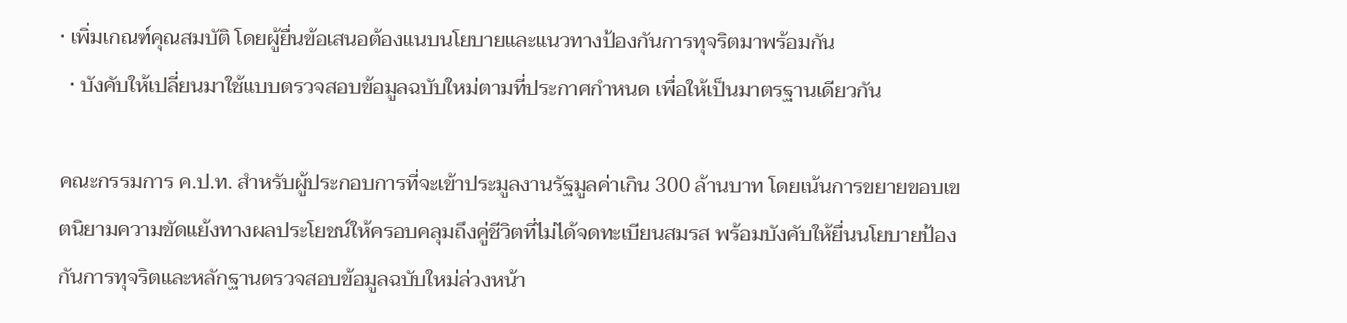• เพิ่มเกณฑ์คุณสมบัติ โดยผู้ยื่นข้อเสนอต้องแนบนโยบายและแนวทางป้องกันการทุจริตมาพร้อมกัน
  • บังคับให้เปลี่ยนมาใช้แบบตรวจสอบข้อมูลฉบับใหม่ตามที่ประกาศกำหนด เพื่อให้เป็นมาตรฐานเดียวกัน

คณะกรรมการ ค.ป.ท. สำหรับผู้ประกอบการที่จะเข้าประมูลงานรัฐมูลค่าเกิน 300 ล้านบาท โดยเน้นการขยายขอบเขตนิยามความขัดแย้งทางผลประโยชน์ให้ครอบคลุมถึงคู่ชีวิตที่ไม่ได้จดทะเบียนสมรส พร้อมบังคับให้ยื่นนโยบายป้องกันการทุจริตและหลักฐานตรวจสอบข้อมูลฉบับใหม่ล่วงหน้า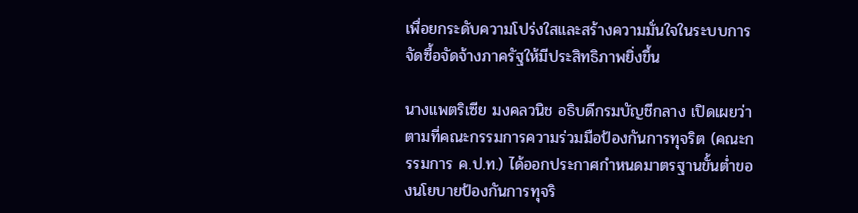เพื่อยกระดับความโปร่งใสและสร้างความมั่นใจในระบบการจัดซื้อจัดจ้างภาครัฐให้มีประสิทธิภาพยิ่งขึ้น

นางแพตริเซีย มงคลวนิช อธิบดีกรมบัญชีกลาง เปิดเผยว่า ตามที่คณะกรรมการความร่วมมือป้องกันการทุจริต (คณะกรรมการ ค.ป.ท.) ได้ออกประกาศกำหนดมาตรฐานขั้นต่ำของนโยบายป้องกันการทุจริ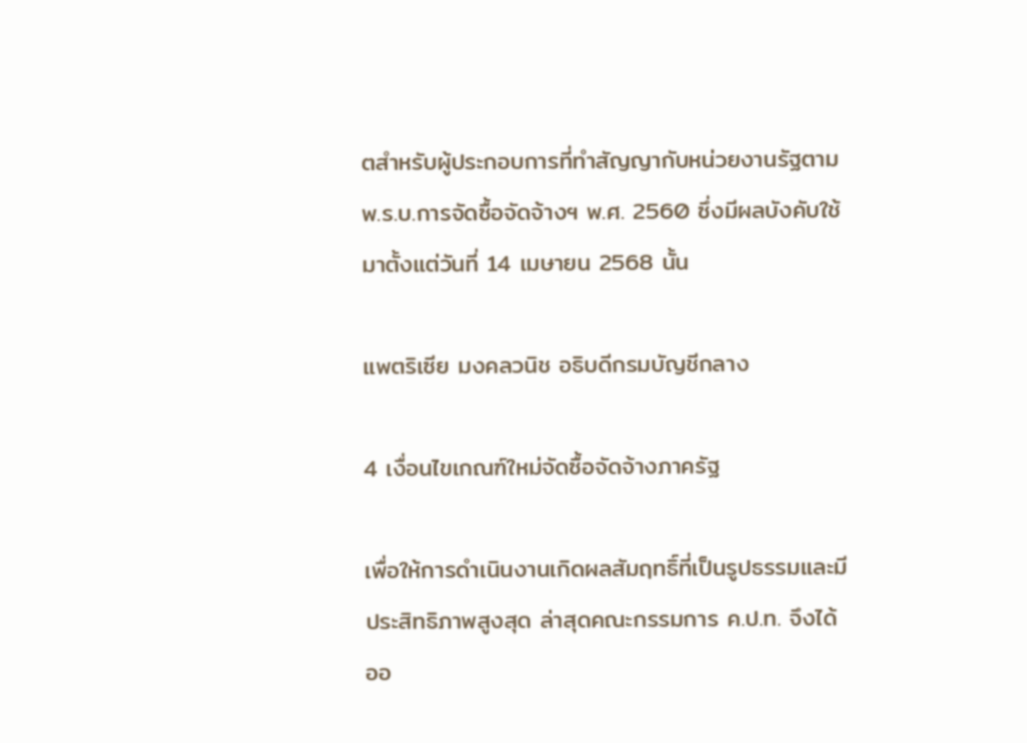ตสำหรับผู้ประกอบการที่ทำสัญญากับหน่วยงานรัฐตาม พ.ร.บ.การจัดซื้อจัดจ้างฯ พ.ศ. 2560 ซึ่งมีผลบังคับใช้มาตั้งแต่วันที่ 14 เมษายน 2568 นั้น

แพตริเซีย มงคลวนิช อธิบดีกรมบัญชีกลาง

4 เงื่อนไขเกณฑ์ใหม่จัดซื้อจัดจ้างภาครัฐ

เพื่อให้การดำเนินงานเกิดผลสัมฤทธิ์ที่เป็นรูปธรรมและมีประสิทธิภาพสูงสุด ล่าสุดคณะกรรมการ ค.ป.ท. จึงได้ออ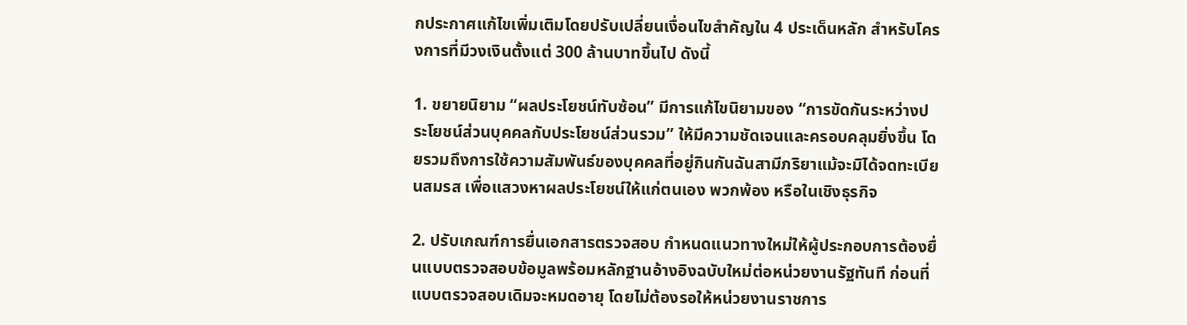กประกาศแก้ไขเพิ่มเติมโดยปรับเปลี่ยนเงื่อนไขสำคัญใน 4 ประเด็นหลัก สำหรับโครงการที่มีวงเงินตั้งแต่ 300 ล้านบาทขึ้นไป ดังนี้

1. ขยายนิยาม “ผลประโยชน์ทับซ้อน” มีการแก้ไขนิยามของ “การขัดกันระหว่างประโยชน์ส่วนบุคคลกับประโยชน์ส่วนรวม” ให้มีความชัดเจนและครอบคลุมยิ่งขึ้น โดยรวมถึงการใช้ความสัมพันธ์ของบุคคลที่อยู่กินกันฉันสามีภริยาแม้จะมิได้จดทะเบียนสมรส เพื่อแสวงหาผลประโยชน์ให้แก่ตนเอง พวกพ้อง หรือในเชิงธุรกิจ

2. ปรับเกณฑ์การยื่นเอกสารตรวจสอบ กำหนดแนวทางใหม่ให้ผู้ประกอบการต้องยื่นแบบตรวจสอบข้อมูลพร้อมหลักฐานอ้างอิงฉบับใหม่ต่อหน่วยงานรัฐทันที ก่อนที่แบบตรวจสอบเดิมจะหมดอายุ โดยไม่ต้องรอให้หน่วยงานราชการ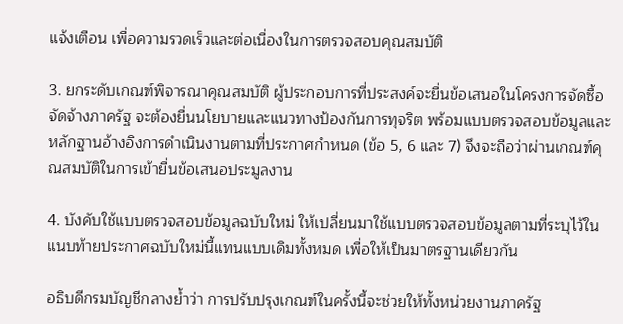แจ้งเตือน เพื่อความรวดเร็วและต่อเนื่องในการตรวจสอบคุณสมบัติ

3. ยกระดับเกณฑ์พิจารณาคุณสมบัติ ผู้ประกอบการที่ประสงค์จะยื่นข้อเสนอในโครงการจัดซื้อจัดจ้างภาครัฐ จะต้องยื่นนโยบายและแนวทางป้องกันการทุจริต พร้อมแบบตรวจสอบข้อมูลและหลักฐานอ้างอิงการดำเนินงานตามที่ประกาศกำหนด (ข้อ 5, 6 และ 7) จึงจะถือว่าผ่านเกณฑ์คุณสมบัติในการเข้ายื่นข้อเสนอประมูลงาน

4. บังคับใช้แบบตรวจสอบข้อมูลฉบับใหม่ ให้เปลี่ยนมาใช้แบบตรวจสอบข้อมูลตามที่ระบุไว้ในแนบท้ายประกาศฉบับใหม่นี้แทนแบบเดิมทั้งหมด เพื่อให้เป็นมาตรฐานเดียวกัน

อธิบดีกรมบัญชีกลางย้ำว่า การปรับปรุงเกณฑ์ในครั้งนี้จะช่วยให้ทั้งหน่วยงานภาครัฐ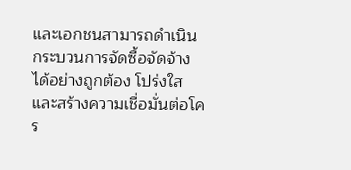และเอกชนสามารถดำเนินกระบวนการจัดซื้อจัดจ้างได้อย่างถูกต้อง โปร่งใส และสร้างความเชื่อมั่นต่อโคร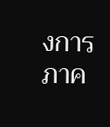งการภาค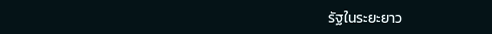รัฐในระยะยาว